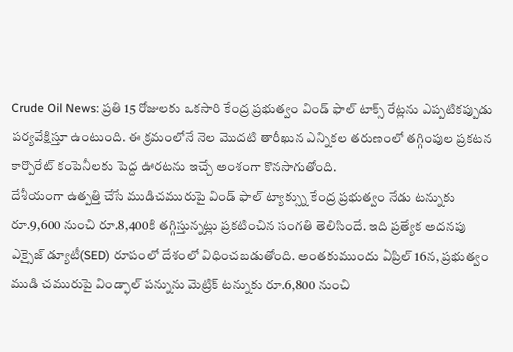Crude Oil News: ప్రతి 15 రోజులకు ఒకసారి కేంద్ర ప్రభుత్వం విండ్ ఫాల్ టాక్స్ రేట్లను ఎప్పటికప్పుడు పర్యవేక్షిస్తూ ఉంటుంది. ఈ క్రమంలోనే నెల మెుదటి తారీఖున ఎన్నికల తరుణంలో తగ్గింపుల ప్రకటన కార్పొరేట్ కంపెనీలకు పెద్ద ఊరటను ఇచ్చే అంశంగా కొనసాగుతోంది.
దేశీయంగా ఉత్పత్తి చేసే ముడిచమురుపై విండ్ ఫాల్ ట్యాక్స్ను కేంద్ర ప్రభుత్వం నేడు టన్నుకు రూ.9,600 నుంచి రూ.8,400కి తగ్గిస్తున్నట్లు ప్రకటించిన సంగతి తెలిసిందే. ఇది ప్రత్యేక అదనపు ఎక్సైజ్ డ్యూటీ(SED) రూపంలో దేశంలో విధించబడుతోంది. అంతకుముందు ఏప్రిల్ 16న, ప్రభుత్వం ముడి చమురుపై విండ్ఫాల్ పన్నును మెట్రిక్ టన్నుకు రూ.6,800 నుంచి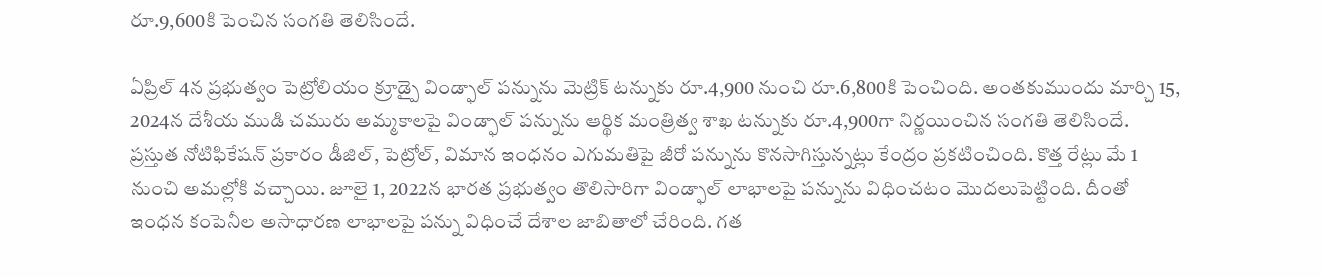రూ.9,600కి పెంచిన సంగతి తెలిసిందే.

ఏప్రిల్ 4న ప్రభుత్వం పెట్రోలియం క్రూడ్పై విండ్ఫాల్ పన్నును మెట్రిక్ టన్నుకు రూ.4,900 నుంచి రూ.6,800కి పెంచింది. అంతకుముందు మార్చి 15, 2024న దేశీయ ముడి చమురు అమ్మకాలపై విండ్ఫాల్ పన్నును ఆర్థిక మంత్రిత్వ శాఖ టన్నుకు రూ.4,900గా నిర్ణయించిన సంగతి తెలిసిందే.
ప్రస్తుత నోటిఫికేషన్ ప్రకారం డీజిల్, పెట్రోల్, విమాన ఇంధనం ఎగుమతిపై జీరో పన్నును కొనసాగిస్తున్నట్లు కేంద్రం ప్రకటించింది. కొత్త రేట్లు మే 1 నుంచి అమల్లోకి వచ్చాయి. జూలై 1, 2022న భారత ప్రభుత్వం తొలిసారిగా విండ్ఫాల్ లాభాలపై పన్నును విధించటం మెుదలుపెట్టింది. దీంతో ఇంధన కంపెనీల అసాధారణ లాభాలపై పన్ను విధించే దేశాల జాబితాలో చేరింది. గత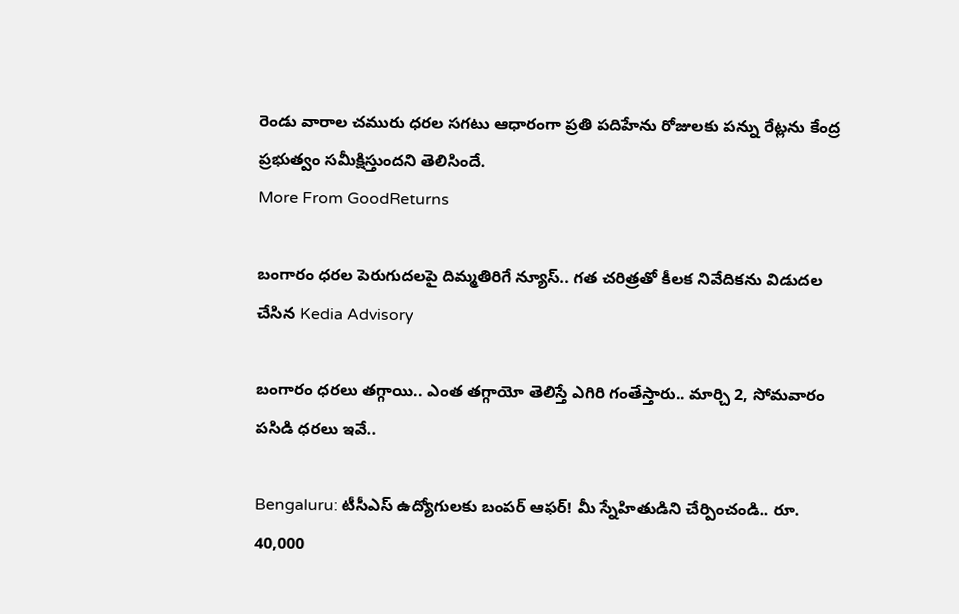రెండు వారాల చమురు ధరల సగటు ఆధారంగా ప్రతి పదిహేను రోజులకు పన్ను రేట్లను కేంద్ర ప్రభుత్వం సమీక్షిస్తుందని తెలిసిందే.
More From GoodReturns

బంగారం ధరల పెరుగుదలపై దిమ్మతిరిగే న్యూస్.. గత చరిత్రతో కీలక నివేదికను విడుదల చేసిన Kedia Advisory

బంగారం ధరలు తగ్గాయి.. ఎంత తగ్గాయో తెలిస్తే ఎగిరి గంతేస్తారు.. మార్చి 2, సోమవారం పసిడి ధరలు ఇవే..

Bengaluru: టీసీఎస్ ఉద్యోగులకు బంపర్ ఆఫర్! మీ స్నేహితుడిని చేర్పించండి.. రూ. 40,000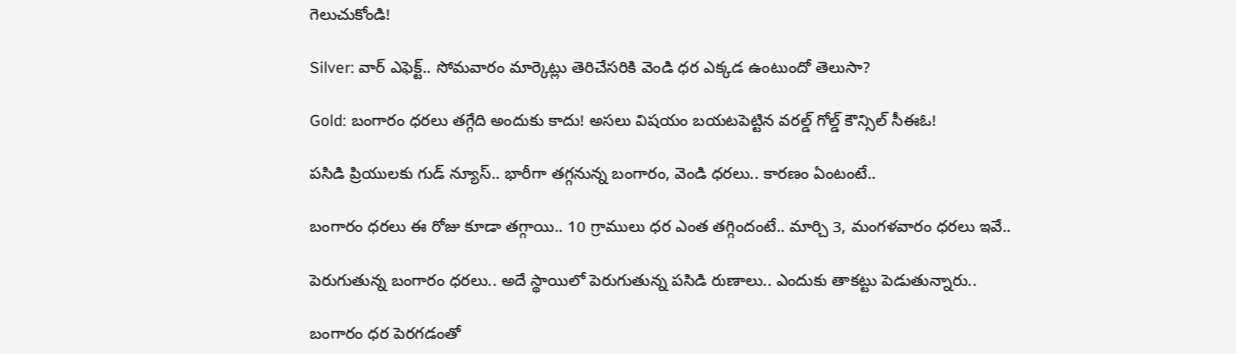గెలుచుకోండి!

Silver: వార్ ఎఫెక్ట్.. సోమవారం మార్కెట్లు తెరిచేసరికి వెండి ధర ఎక్కడ ఉంటుందో తెలుసా?

Gold: బంగారం ధరలు తగ్గేది అందుకు కాదు! అసలు విషయం బయటపెట్టిన వరల్డ్ గోల్డ్ కౌన్సిల్ సీఈఓ!

పసిడి ప్రియులకు గుడ్ న్యూస్.. భారీగా తగ్గనున్న బంగారం, వెండి ధరలు.. కారణం ఏంటంటే..

బంగారం ధరలు ఈ రోజు కూడా తగ్గాయి.. 10 గ్రాములు ధర ఎంత తగ్గిందంటే.. మార్చి 3, మంగళవారం ధరలు ఇవే..

పెరుగుతున్న బంగారం ధరలు.. అదే స్థాయిలో పెరుగుతున్న పసిడి రుణాలు.. ఎందుకు తాకట్టు పెడుతున్నారు..

బంగారం ధర పెరగడంతో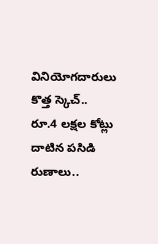వినియోగదారులు కొత్త స్కెచ్.. రూ.4 లక్షల కోట్లు దాటిన పసిడి రుణాలు..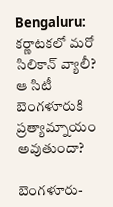Bengaluru: కర్ణాటకలో మరో సిలికాన్ వ్యాలీ? ఆ సిటీ బెంగళూరుకి ప్రత్యామ్నాయం అవుతుందా?

బెంగళూరు-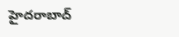హైదరాబాద్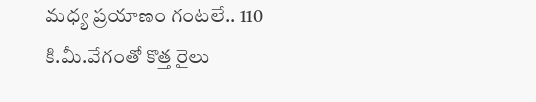మధ్య ప్రయాణం గంటలే.. 110 కి.మీ.వేగంతో కొత్త రైలు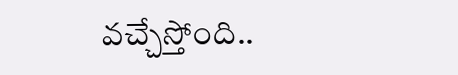వచ్చేస్తోంది..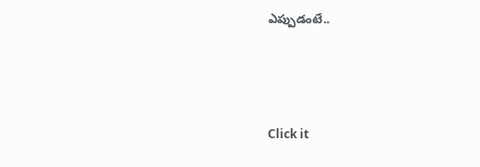ఎప్పుడంటే..



Click it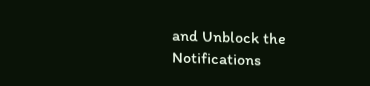and Unblock the Notifications